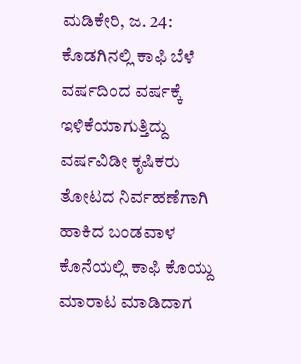ಮಡಿಕೇರಿ, ಜ. 24: ಕೊಡಗಿನಲ್ಲಿ ಕಾಫಿ ಬೆಳೆ ವರ್ಷದಿಂದ ವರ್ಷಕ್ಕೆ ಇಳಿಕೆಯಾಗುತ್ತಿದ್ದು ವರ್ಷವಿಡೀ ಕೃಷಿಕರು ತೋಟದ ನಿರ್ವಹಣೆಗಾಗಿ ಹಾಕಿದ ಬಂಡವಾಳ ಕೊನೆಯಲ್ಲಿ ಕಾಫಿ ಕೊಯ್ದು ಮಾರಾಟ ಮಾಡಿದಾಗ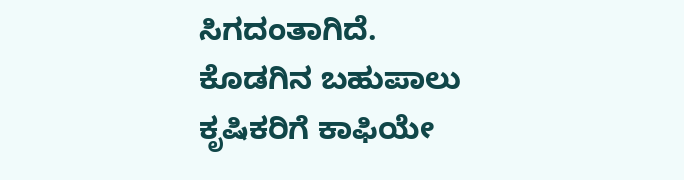ಸಿಗದಂತಾಗಿದೆ.
ಕೊಡಗಿನ ಬಹುಪಾಲು ಕೃಷಿಕರಿಗೆ ಕಾಫಿಯೇ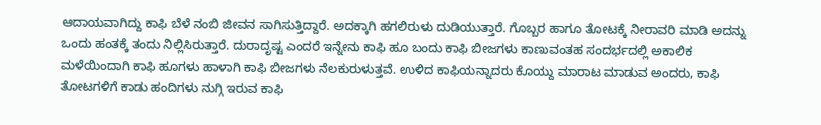ಆದಾಯವಾಗಿದ್ದು ಕಾಫಿ ಬೆಳೆ ನಂಬಿ ಜೀವನ ಸಾಗಿಸುತ್ತಿದ್ದಾರೆ. ಅದಕ್ಕಾಗಿ ಹಗಲಿರುಳು ದುಡಿಯುತ್ತಾರೆ. ಗೊಬ್ಬರ ಹಾಗೂ ತೋಟಕ್ಕೆ ನೀರಾವರಿ ಮಾಡಿ ಅದನ್ನು ಒಂದು ಹಂತಕ್ಕೆ ತಂದು ನಿಲ್ಲಿಸಿರುತ್ತಾರೆ. ದುರಾದೃಷ್ಟ ಎಂದರೆ ಇನ್ನೇನು ಕಾಫಿ ಹೂ ಬಂದು ಕಾಫಿ ಬೀಜಗಳು ಕಾಣುವಂತಹ ಸಂದರ್ಭದಲ್ಲಿ ಅಕಾಲಿಕ ಮಳೆಯಿಂದಾಗಿ ಕಾಫಿ ಹೂಗಳು ಹಾಳಾಗಿ ಕಾಫಿ ಬೀಜಗಳು ನೆಲಕುರುಳುತ್ತವೆ. ಉಳಿದ ಕಾಫಿಯನ್ನಾದರು ಕೊಯ್ದು ಮಾರಾಟ ಮಾಡುವ ಅಂದರು, ಕಾಫಿ ತೋಟಗಳಿಗೆ ಕಾಡು ಹಂದಿಗಳು ನುಗ್ಗಿ ಇರುವ ಕಾಫಿ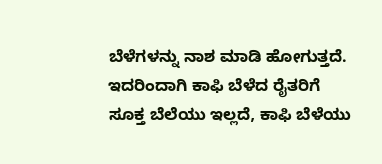ಬೆಳೆಗಳನ್ನು ನಾಶ ಮಾಡಿ ಹೋಗುತ್ತದೆ.
ಇದರಿಂದಾಗಿ ಕಾಫಿ ಬೆಳೆದ ರೈತರಿಗೆ ಸೂಕ್ತ ಬೆಲೆಯು ಇಲ್ಲದೆ, ಕಾಫಿ ಬೆಳೆಯು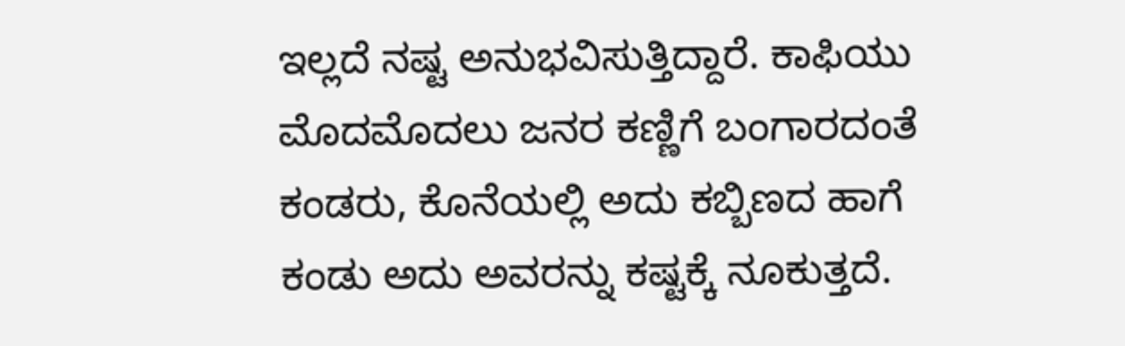ಇಲ್ಲದೆ ನಷ್ಟ ಅನುಭವಿಸುತ್ತಿದ್ದಾರೆ. ಕಾಫಿಯು ಮೊದಮೊದಲು ಜನರ ಕಣ್ಣಿಗೆ ಬಂಗಾರದಂತೆ ಕಂಡರು, ಕೊನೆಯಲ್ಲಿ ಅದು ಕಬ್ಬಿಣದ ಹಾಗೆ ಕಂಡು ಅದು ಅವರನ್ನು ಕಷ್ಟಕ್ಕೆ ನೂಕುತ್ತದೆ.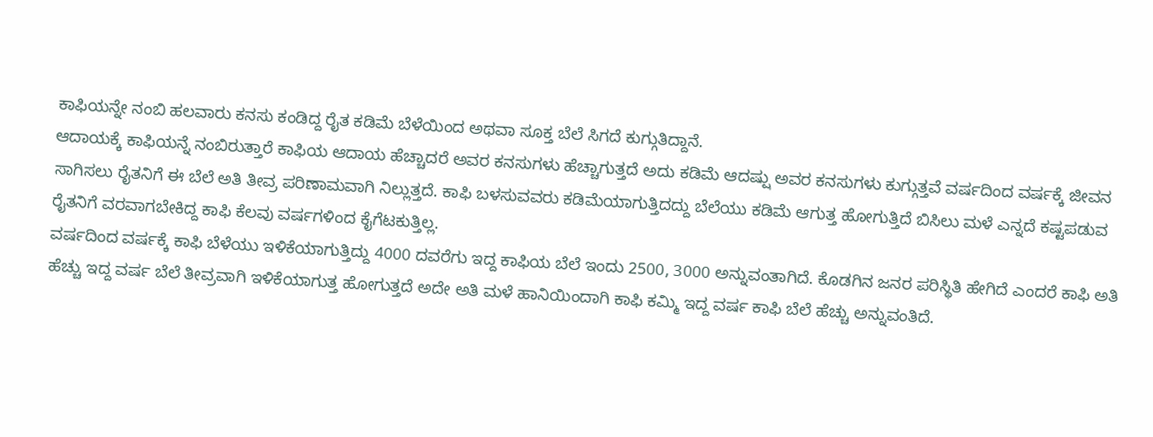ಕಾಫಿಯನ್ನೇ ನಂಬಿ ಹಲವಾರು ಕನಸು ಕಂಡಿದ್ದ ರೈತ ಕಡಿಮೆ ಬೆಳೆಯಿಂದ ಅಥವಾ ಸೂಕ್ತ ಬೆಲೆ ಸಿಗದೆ ಕುಗ್ಗುತಿದ್ದಾನೆ.
ಆದಾಯಕ್ಕೆ ಕಾಫಿಯನ್ನೆ ನಂಬಿರುತ್ತಾರೆ ಕಾಫಿಯ ಆದಾಯ ಹೆಚ್ಚಾದರೆ ಅವರ ಕನಸುಗಳು ಹೆಚ್ಚಾಗುತ್ತದೆ ಅದು ಕಡಿಮೆ ಆದಷ್ಷು ಅವರ ಕನಸುಗಳು ಕುಗ್ಗುತ್ತವೆ ವರ್ಷದಿಂದ ವರ್ಷಕ್ಕೆ ಜೀವನ ಸಾಗಿಸಲು ರೈತನಿಗೆ ಈ ಬೆಲೆ ಅತಿ ತೀವ್ರ ಪರಿಣಾಮವಾಗಿ ನಿಲ್ಲುತ್ತದೆ. ಕಾಫಿ ಬಳಸುವವರು ಕಡಿಮೆಯಾಗುತ್ತಿದದ್ದು ಬೆಲೆಯು ಕಡಿಮೆ ಆಗುತ್ತ ಹೋಗುತ್ತಿದೆ ಬಿಸಿಲು ಮಳೆ ಎನ್ನದೆ ಕಷ್ಟಪಡುವ ರೈತನಿಗೆ ವರವಾಗಬೇಕಿದ್ದ ಕಾಫಿ ಕೆಲವು ವರ್ಷಗಳಿಂದ ಕೈಗೆಟಕುತ್ತಿಲ್ಲ.
ವರ್ಷದಿಂದ ವರ್ಷಕ್ಕೆ ಕಾಫಿ ಬೆಳೆಯು ಇಳಿಕೆಯಾಗುತ್ತಿದ್ದು 4000 ದವರೆಗು ಇದ್ದ ಕಾಫಿಯ ಬೆಲೆ ಇಂದು 2500, 3000 ಅನ್ನುವಂತಾಗಿದೆ. ಕೊಡಗಿನ ಜನರ ಪರಿಸ್ಥಿತಿ ಹೇಗಿದೆ ಎಂದರೆ ಕಾಫಿ ಅತಿ ಹೆಚ್ಚು ಇದ್ದ ವರ್ಷ ಬೆಲೆ ತೀವ್ರವಾಗಿ ಇಳಿಕೆಯಾಗುತ್ತ ಹೋಗುತ್ತದೆ ಅದೇ ಅತಿ ಮಳೆ ಹಾನಿಯಿಂದಾಗಿ ಕಾಫಿ ಕಮ್ಮಿ ಇದ್ದ ವರ್ಷ ಕಾಫಿ ಬೆಲೆ ಹೆಚ್ಚು ಅನ್ನುವಂತಿದೆ.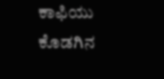ಕಾಫಿಯು ಕೊಡಗಿನ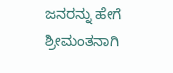ಜನರನ್ನು ಹೇಗೆ ಶ್ರೀಮಂತನಾಗಿ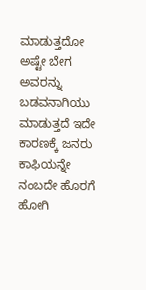ಮಾಡುತ್ತದೋ ಅಷ್ಟೇ ಬೇಗ ಅವರನ್ನು ಬಡವನಾಗಿಯು ಮಾಡುತ್ತದೆ ಇದೇ ಕಾರಣಕ್ಕೆ ಜನರು ಕಾಫಿಯನ್ನೇ ನಂಬದೇ ಹೊರಗೆ ಹೋಗಿ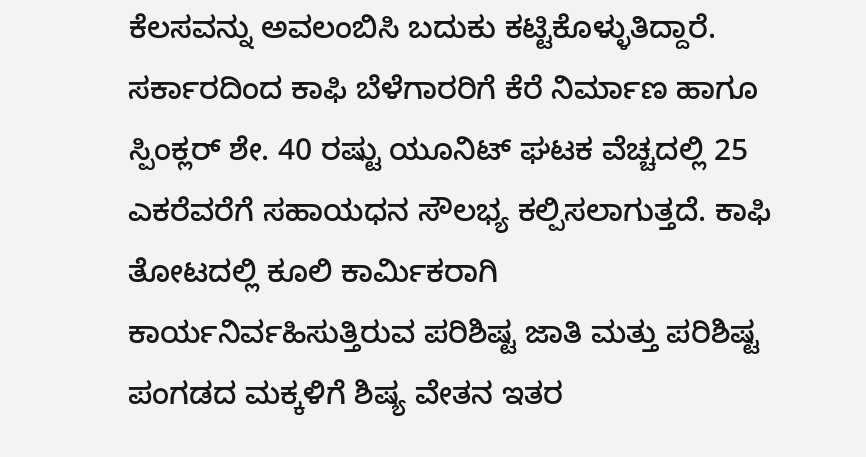ಕೆಲಸವನ್ನು ಅವಲಂಬಿಸಿ ಬದುಕು ಕಟ್ಟಿಕೊಳ್ಳುತಿದ್ದಾರೆ.
ಸರ್ಕಾರದಿಂದ ಕಾಫಿ ಬೆಳೆಗಾರರಿಗೆ ಕೆರೆ ನಿರ್ಮಾಣ ಹಾಗೂ ಸ್ಪಿಂಕ್ಲರ್ ಶೇ. 40 ರಷ್ಟು ಯೂನಿಟ್ ಘಟಕ ವೆಚ್ಚದಲ್ಲಿ 25 ಎಕರೆವರೆಗೆ ಸಹಾಯಧನ ಸೌಲಭ್ಯ ಕಲ್ಪಿಸಲಾಗುತ್ತದೆ. ಕಾಫಿ ತೋಟದಲ್ಲಿ ಕೂಲಿ ಕಾರ್ಮಿಕರಾಗಿ ಕಾರ್ಯನಿರ್ವಹಿಸುತ್ತಿರುವ ಪರಿಶಿಷ್ಟ ಜಾತಿ ಮತ್ತು ಪರಿಶಿಷ್ಟ ಪಂಗಡದ ಮಕ್ಕಳಿಗೆ ಶಿಷ್ಯ ವೇತನ ಇತರ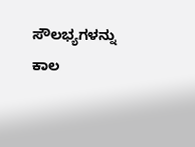ಸೌಲಭ್ಯಗಳನ್ನು ಕಾಲ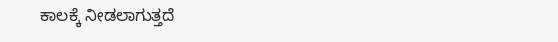ಕಾಲಕ್ಕೆ ನೀಡಲಾಗುತ್ತದೆ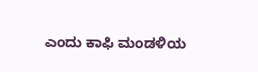ಎಂದು ಕಾಫಿ ಮಂಡಳಿಯ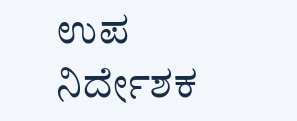ಉಪ ನಿರ್ದೇಶಕ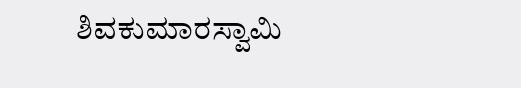ಶಿವಕುಮಾರಸ್ವಾಮಿ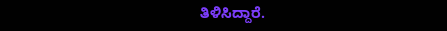ತಿಳಿಸಿದ್ದಾರೆ.